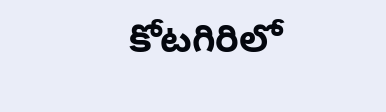కోటగిరిలో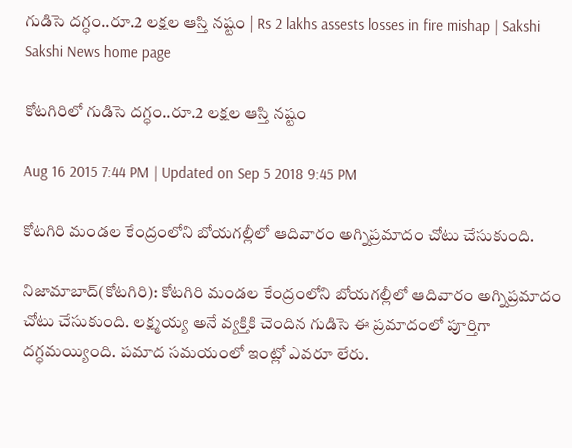గుడిసె దగ్ధం..రూ.2 లక్షల ఆస్తి నష్టం | Rs 2 lakhs assests losses in fire mishap | Sakshi
Sakshi News home page

కోటగిరిలో గుడిసె దగ్ధం..రూ.2 లక్షల ఆస్తి నష్టం

Aug 16 2015 7:44 PM | Updated on Sep 5 2018 9:45 PM

కోటగిరి మండల కేంద్రంలోని బోయగల్లీలో ఆదివారం అగ్నిప్రమాదం చోటు చేసుకుంది.

నిజామాబాద్(కోటగిరి): కోటగిరి మండల కేంద్రంలోని బోయగల్లీలో ఆదివారం అగ్నిప్రమాదం చోటు చేసుకుంది. లక్ష్మయ్య అనే వ్యక్తికి చెందిన గుడిసె ఈ ప్రమాదంలో పూర్తిగా దగ్ధమయ్యింది. పమాద సమయంలో ఇంట్లో ఎవరూ లేరు.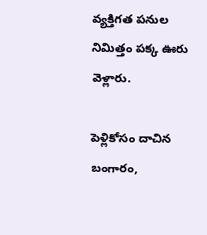వ్యక్తిగత పనుల నిమిత్తం పక్క ఊరు వెళ్లారు.

పెళ్లికోసం దాచిన బంగారం,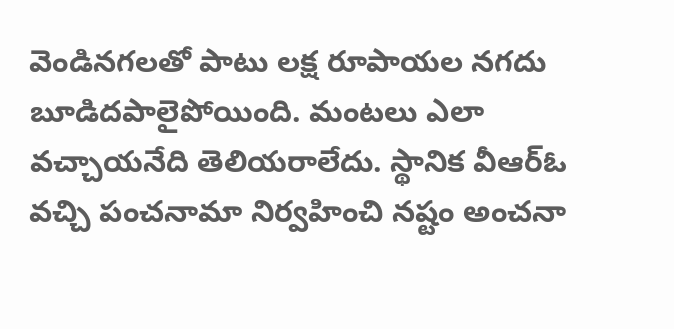వెండినగలతో పాటు లక్ష రూపాయల నగదు బూడిదపాలైపోయింది. మంటలు ఎలా వచ్చాయనేది తెలియరాలేదు. స్థానిక వీఆర్‌ఓ వచ్చి పంచనామా నిర్వహించి నష్టం అంచనా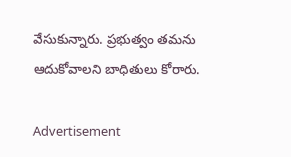వేసుకున్నారు. ప్రభుత్వం తమను ఆదుకోవాలని బాధితులు కోరారు.

Advertisement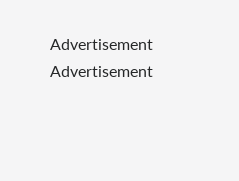Advertisement
Advertisement